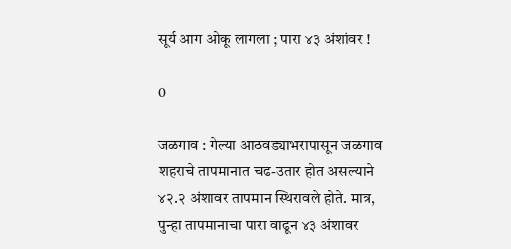सूर्य आग ओकू लागला ; पारा ४३ अंशांवर !

0

जळगाव : गेल्या आठवड्याभरापासून जळगाव शहराचे तापमानात चढ-उतार होत असल्याने ४२.२ अंशावर तापमान स्थिरावले होते. मात्र, पुन्हा तापमानाचा पारा वाढून ४३ अंशावर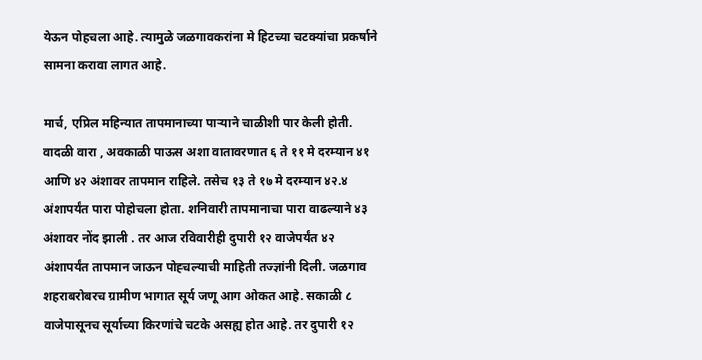येऊन पोहचला आहे. त्यामुळे जळगावकरांना मे हिटच्या चटक्यांचा प्रकर्षाने सामना करावा लागत आहे.

मार्च, एप्रिल महिन्यात तापमानाच्या पाऱ्याने चाळीशी पार केली होती. वादळी वारा , अवकाळी पाऊस अशा वातावरणात ६ ते ११ मे दरम्यान ४१ आणि ४२ अंशावर तापमान राहिले. तसेच १३ ते १७ मे दरम्यान ४२.४ अंशापर्यंत पारा पोहोचला होता. शनिवारी तापमानाचा पारा वाढल्याने ४३ अंशावर नोंद झाली . तर आज रविवारीही दुपारी १२ वाजेपर्यंत ४२ अंशापर्यंत तापमान जाऊन पोह्चल्याची माहिती तज्ज्ञांनी दिली. जळगाव शहराबरोबरच ग्रामीण भागात सूर्य जणू आग ओकत आहे. सकाळी ८ वाजेपासूनच सूर्याच्या किरणांचे चटके असह्य होत आहे. तर दुपारी १२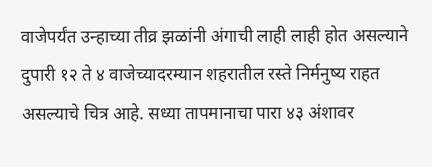वाजेपर्यंत उन्हाच्या तीव्र झळांनी अंगाची लाही लाही होत असल्याने दुपारी १२ ते ४ वाजेच्यादरम्यान शहरातील रस्ते निर्मनुष्य राहत असल्याचे चित्र आहे. सध्या तापमानाचा पारा ४३ अंशावर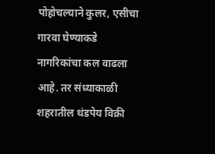पोहोचल्याने कुलर, एसीचा गारवा घेण्याकडे नागरिकांचा कल वाढला आहे. तर संध्याकाळी शहरातील थंडपेय विक्री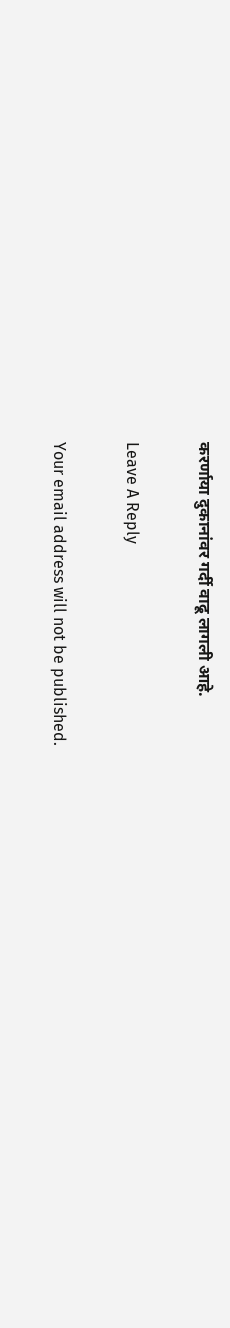करर्णाया दुकानांवर गर्दी वाढू लागली आहे.

Leave A Reply

Your email address will not be published.